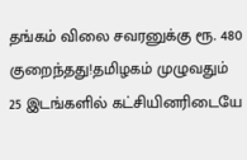தங்கம் விலை சவரனுக்கு ரூ. 480 குறைந்தது!தமிழகம் முழுவதும் 25 இடங்களில் கட்சியினரிடையே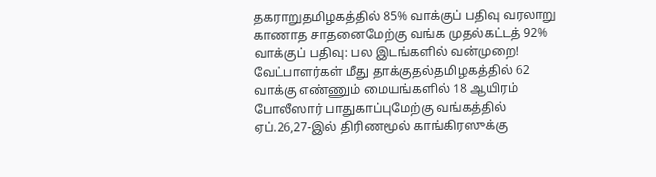தகராறுதமிழகத்தில் 85% வாக்குப் பதிவு வரலாறு காணாத சாதனைமேற்கு வங்க முதல்கட்டத் 92% வாக்குப் பதிவு: பல இடங்களில் வன்முறை! வேட்பாளர்கள் மீது தாக்குதல்தமிழகத்தில் 62 வாக்கு எண்ணும் மையங்களில் 18 ஆயிரம் போலீஸார் பாதுகாப்புமேற்கு வங்கத்தில் ஏப்.26,27-இல் திரிணமூல் காங்கிரஸுக்கு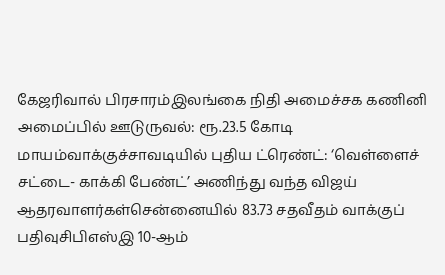கேஜரிவால் பிரசாரம்இலங்கை நிதி அமைச்சக கணினி அமைப்பில் ஊடுருவல்: ரூ.23.5 கோடி மாயம்வாக்குச்சாவடியில் புதிய ட்ரெண்ட்: ‘வெள்ளைச் சட்டை- காக்கி பேண்ட்’ அணிந்து வந்த விஜய் ஆதரவாளர்கள்சென்னையில் 83.73 சதவீதம் வாக்குப் பதிவுசிபிஎஸ்இ 10-ஆம்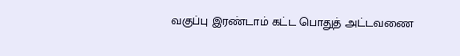வகுப்பு இரண்டாம் கட்ட பொதுத் அட்டவணை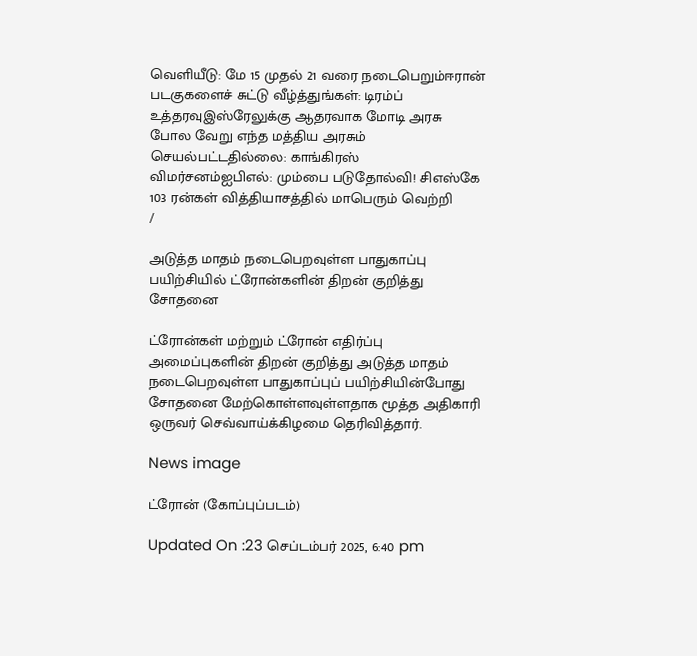வெளியீடு: மே 15 முதல் 21 வரை நடைபெறும்ஈரான் படகுகளைச் சுட்டு வீழ்த்துங்கள்: டிரம்ப் உத்தரவுஇஸ்ரேலுக்கு ஆதரவாக மோடி அரசு போல வேறு எந்த மத்திய அரசும் செயல்பட்டதில்லை: காங்கிரஸ் விமர்சனம்ஐபிஎல்: மும்பை படுதோல்வி! சிஎஸ்கே 103 ரன்கள் வித்தியாசத்தில் மாபெரும் வெற்றி
/

அடுத்த மாதம் நடைபெறவுள்ள பாதுகாப்பு பயிற்சியில் ட்ரோன்களின் திறன் குறித்து சோதனை

ட்ரோன்கள் மற்றும் ட்ரோன் எதிர்ப்பு அமைப்புகளின் திறன் குறித்து அடுத்த மாதம் நடைபெறவுள்ள பாதுகாப்புப் பயிற்சியின்போது சோதனை மேற்கொள்ளவுள்ளதாக மூத்த அதிகாரி ஒருவர் செவ்வாய்க்கிழமை தெரிவித்தார்.

News image

ட்ரோன் (கோப்புப்படம்)

Updated On :23 செப்டம்பர் 2025, 6:40 pm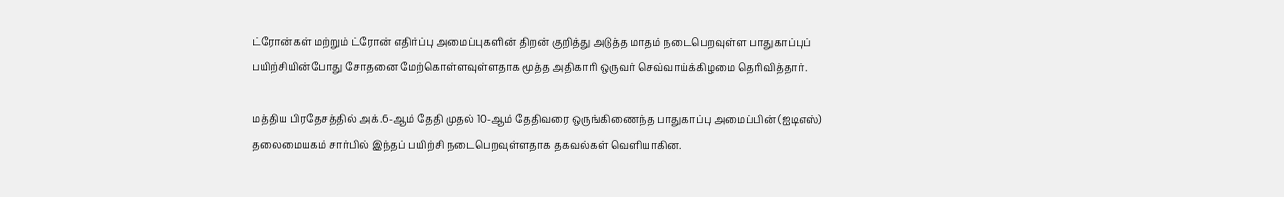ட்ரோன்கள் மற்றும் ட்ரோன் எதிர்ப்பு அமைப்புகளின் திறன் குறித்து அடுத்த மாதம் நடைபெறவுள்ள பாதுகாப்புப் பயிற்சியின்போது சோதனை மேற்கொள்ளவுள்ளதாக மூத்த அதிகாரி ஒருவர் செவ்வாய்க்கிழமை தெரிவித்தார்.

மத்திய பிரதேசத்தில் அக்.6-ஆம் தேதி முதல் 10-ஆம் தேதிவரை ஒருங்கிணைந்த பாதுகாப்பு அமைப்பின் (ஐடிஎஸ்) தலைமையகம் சார்பில் இந்தப் பயிற்சி நடைபெறவுள்ளதாக தகவல்கள் வெளியாகின.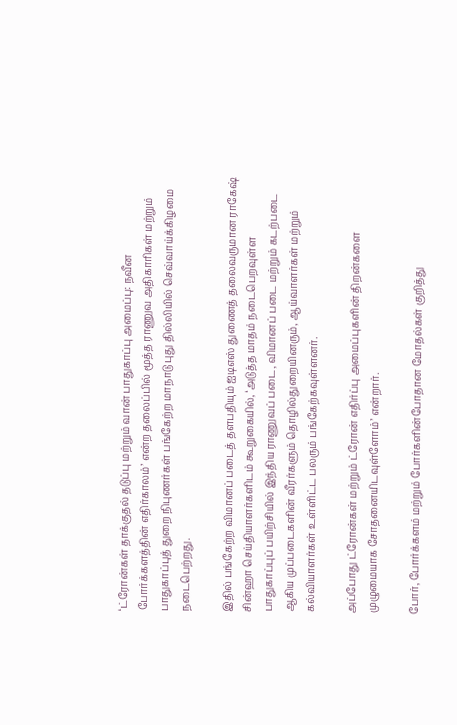‘ட்ரோன்கள் தாக்குதல் தடுப்பு மற்றும் வான் பாதுகாப்பு அமைப்பு: நவீன போர்க்களத்தின் எதிர்காலம்’ என்ற தலைப்பில் மூத்த ராணுவ அதிகாரிகள் மற்றும் பாதுகாப்புத் துறை நிபுணர்கள் பங்கேற்ற மாநாடு புது தில்லியில் செவ்வாய்க்கிழமை நடைபெற்றது.

இதில் பங்கேற்ற விமானப் படைத் தளபதியும் ஐடிஎஸ் துணைத் தலைவருமான ராகேஷ் சின்ஹா செய்தியாளர்களிடம் கூறுகையில், ‘அடுத்த மாதம் நடைபெறவுள்ள பாதுகாப்புப் பயிற்சியில் இந்திய ராணுவப் படை, விமானப் படை மற்றும் கடற்படை ஆகிய முப்படைகளின் வீரர்களும் தொழில்துறையினரும், ஆய்வாளர்கள் மற்றும் கல்வியாளர்கள் உள்ளிட்ட பலரும் பங்கேற்கவுள்ளனர்.

அப்போது ட்ரோன்கள் மற்றும் ட்ரோன் எதிர்ப்பு அமைப்புகளின் திறன்களை முழுமையாக சோதனையிடவுள்ளோம்’ என்றார்.

போர், போர்க்களம் மற்றும் போர்களின்போதான மோதல்கள் குறித்து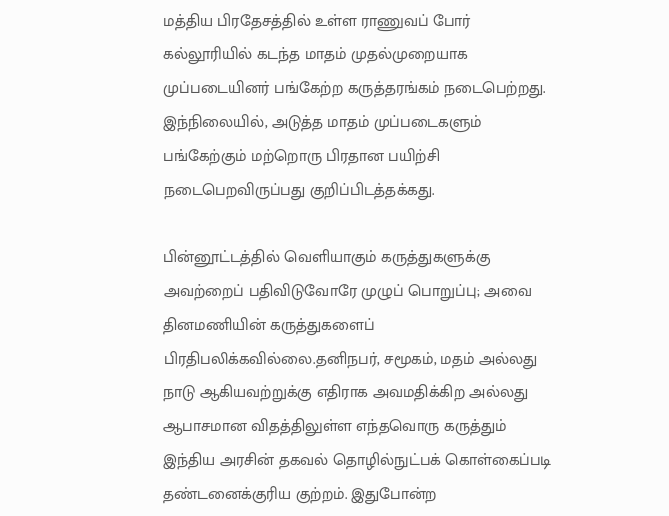மத்திய பிரதேசத்தில் உள்ள ராணுவப் போர் கல்லூரியில் கடந்த மாதம் முதல்முறையாக முப்படையினர் பங்கேற்ற கருத்தரங்கம் நடைபெற்றது. இந்நிலையில், அடுத்த மாதம் முப்படைகளும் பங்கேற்கும் மற்றொரு பிரதான பயிற்சி நடைபெறவிருப்பது குறிப்பிடத்தக்கது.

பின்னூட்டத்தில் வெளியாகும் கருத்துகளுக்கு அவற்றைப் பதிவிடுவோரே முழுப் பொறுப்பு; அவை தினமணியின் கருத்துகளைப் பிரதிபலிக்கவில்லை.தனிநபர், சமூகம், மதம் அல்லது நாடு ஆகியவற்றுக்கு எதிராக அவமதிக்கிற அல்லது ஆபாசமான விதத்திலுள்ள எந்தவொரு கருத்தும் இந்திய அரசின் தகவல் தொழில்நுட்பக் கொள்கைப்படி தண்டனைக்குரிய குற்றம். இதுபோன்ற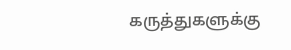கருத்துகளுக்கு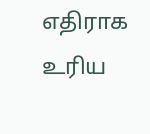எதிராக உரிய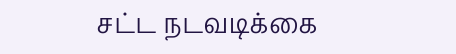சட்ட நடவடிக்கை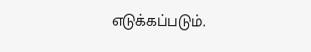எடுக்கப்படும்.